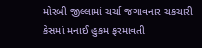મોરબી જીલ્લામાં ચર્ચા જગાવનાર ચકચારી કેસમાં મનાઈ હુકમ ફરમાવતી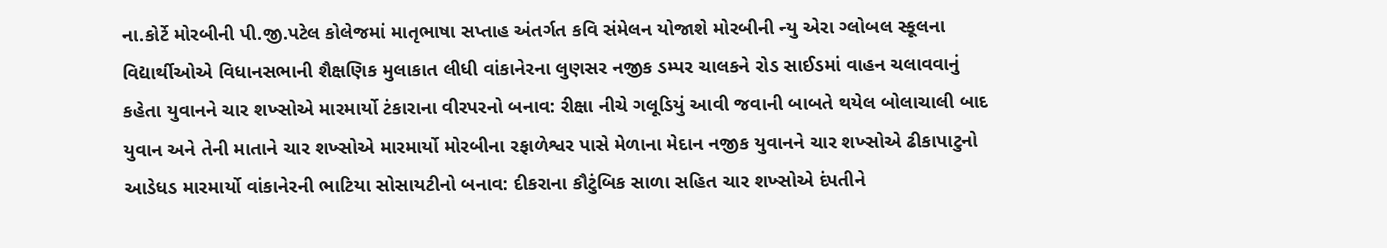ના.કોર્ટે મોરબીની પી.જી.પટેલ કોલેજમાં માતૃભાષા સપ્તાહ અંતર્ગત કવિ સંમેલન યોજાશે મોરબીની ન્યુ એરા ગ્લોબલ સ્કૂલના વિદ્યાર્થીઓએ વિધાનસભાની શૈક્ષણિક મુલાકાત લીધી વાંકાનેરના લુણસર નજીક ડમ્પર ચાલકને રોડ સાઈડમાં વાહન ચલાવવાનું કહેતા યુવાનને ચાર શખ્સોએ મારમાર્યો ટંકારાના વીરપરનો બનાવ: રીક્ષા નીચે ગલૂડિયું આવી જવાની બાબતે થયેલ બોલાચાલી બાદ યુવાન અને તેની માતાને ચાર શખ્સોએ મારમાર્યો મોરબીના રફાળેશ્વર પાસે મેળાના મેદાન નજીક યુવાનને ચાર શખ્સોએ ઢીકાપાટુનો આડેધડ મારમાર્યો વાંકાનેરની ભાટિયા સોસાયટીનો બનાવ: દીકરાના કૌટુંબિક સાળા સહિત ચાર શખ્સોએ દંપતીને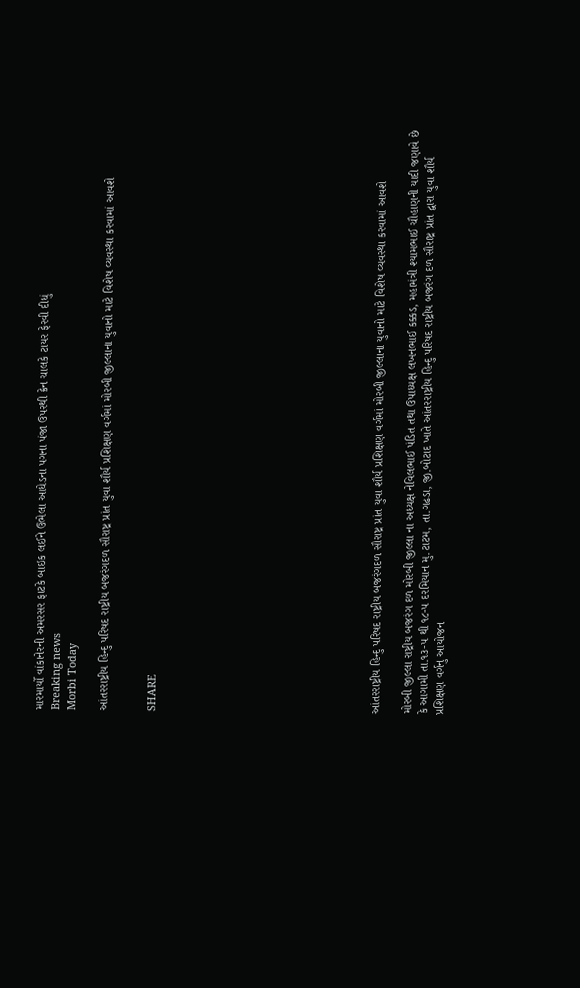મારમાર્યો વાંકાનેરની અમરસર ફાટકે બાઇક લઈને ઉભેલા આધેડના પગના પંજા ઉપરથી ક્રેન ચાલકે ટાયર ફેરવી દીધું
Breaking news
Morbi Today

આંતરરાષ્ટ્રીય હિન્દુ પરિષદ રાષ્ટ્રીય બજરંગદળ સૌરાષ્ટ્ર પ્રાંત યુવા શૌર્ય પ્રશિક્ષણ વર્ગમાં મોરબી જીલ્લાના યુવાનો માટે વિશેષ વ્યવસ્થા કરવામાં આવશે


SHARE













આંતરરાષ્ટ્રીય હિન્દુ પરિષદ રાષ્ટ્રીય બજરંગદળ સૌરાષ્ટ્ર પ્રાંત યુવા શૌર્ય પ્રશિક્ષણ વર્ગમાં મોરબી જીલ્લાના યુવાનો માટે વિશેષ વ્યવસ્થા કરવામાં આવશે

મોરબી જીલ્લા રાષ્ટ્રીય બજરંગ દળ મોરબી જીલ્લા ના અધ્યક્ષ નેવિલભાઈ પંડિત તથા ઉપાધ્યક્ષ લખનભાઈ કક્કડ, મહામંત્રી શ્યામભાઈ ચૌહાણની યાદી જણાવે છે કે આગામી તા.૧૩-૫ થી ૧૮-૫ દરમિયાન મુ.ટાટમ, તા.ગઢડા, જી.બોટાદ ખાતે આંતરરાષ્ટ્રીય હિન્દુ પરિષદ રાષ્ટ્રીય બજરંગ દળ સૌરાષ્ટ્ર પ્રાંત દ્વારા યુવા શૌર્ય પ્રશિક્ષણ વર્ગનુ આયોજન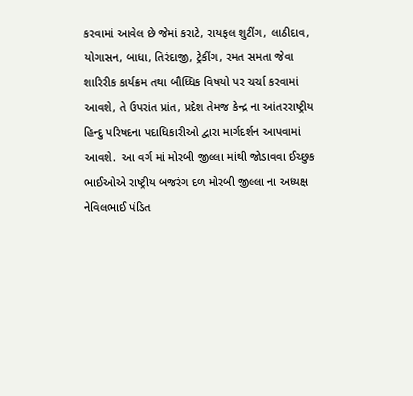કરવામાં આવેલ છે જેમાં કરાટે, રાયફલ શુટીંગ, લાઠીદાવ, યોગાસન, બાધા, તિરંદાજી, ટ્રેકીંગ, રમત સમતા જેવા શારિરીક કાર્યક્રમ તથા બૌધ્ધિક વિષયો પર ચર્ચા કરવામાં આવશે, તે ઉપરાંત પ્રાંત, પ્રદેશ તેમજ કેન્દ્ર ના આંતરરાષ્ટ્રીય હિન્દુ પરિષદના પદાધિકારીઓ દ્વારા માર્ગદર્શન આપવામાં આવશે.  આ વર્ગ માં મોરબી જીલ્લા માંથી જોડાવવા ઈચ્છુક ભાઈઓએ રાષ્ટ્રીય બજરંગ દળ મોરબી જીલ્લા ના અધ્યક્ષ નેવિલભાઈ પંડિત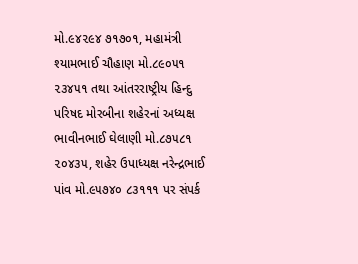મો.૯૪૨૯૪ ૭૧૭૦૧, મહામંત્રી શ્યામભાઈ ચૌહાણ મો.૮૯૦૫૧ ૨૩૪૫૧ તથા આંતરરાષ્ટ્રીય હિન્દુ પરિષદ મોરબીના શહેરનાં અધ્યક્ષ ભાવીનભાઈ ઘેલાણી મો.૮૭૫૮૧ ૨૦૪૩૫, શહેર ઉપાધ્યક્ષ નરેન્દ્રભાઈ પાંવ મો.૯૫૭૪૦ ૮૩૧૧૧ પર સંપર્ક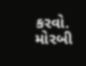કરવો. મોરબી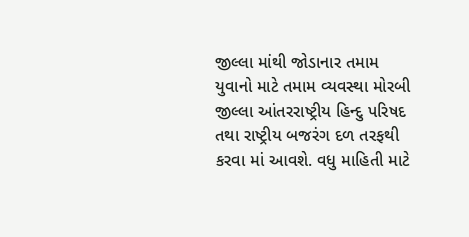જીલ્લા માંથી જોડાનાર તમામ યુવાનો માટે તમામ વ્યવસ્થા મોરબી જીલ્લા આંતરરાષ્ટ્રીય હિન્દુ પરિષદ તથા રાષ્ટ્રીય બજરંગ દળ તરફથી કરવા માં આવશે. વધુ માહિતી માટે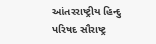આંતરરાષ્ટ્રીય હિન્દુ પરિષદ સૌરાષ્ટ્ર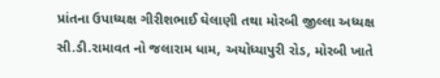પ્રાંતના ઉપાધ્યક્ષ ગીરીશભાઈ ઘેલાણી તથા મોરબી જીલ્લા અધ્યક્ષ સી.ડી.રામાવત નો જલારામ ધામ, અયોધ્યાપુરી રોડ, મોરબી ખાતે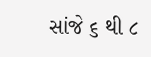સાંજે ૬ થી ૮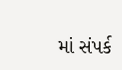માં સંપર્ક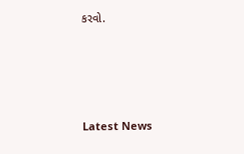કરવો.








Latest News